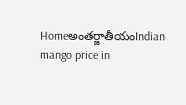Homeఅంతర్జాతీయంIndian mango price in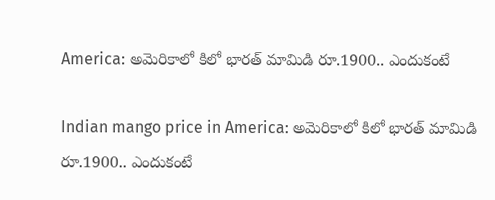America: అమెరికాలో కిలో భారత్ మామిడి రూ.1900.. ఎందుకంటే

Indian mango price in America: అమెరికాలో కిలో భారత్ మామిడి రూ.1900.. ఎందుకంటే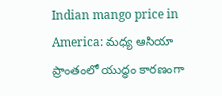Indian mango price in America: మధ్య ఆసియా ప్రాంతంలో యుద్ధం కారణంగా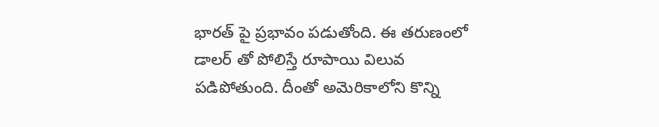భారత్ పై ప్రభావం పడుతోంది. ఈ తరుణంలో డాలర్ తో పోలిస్తే రూపాయి విలువ పడిపోతుంది. దీంతో అమెరికాలోని కొన్ని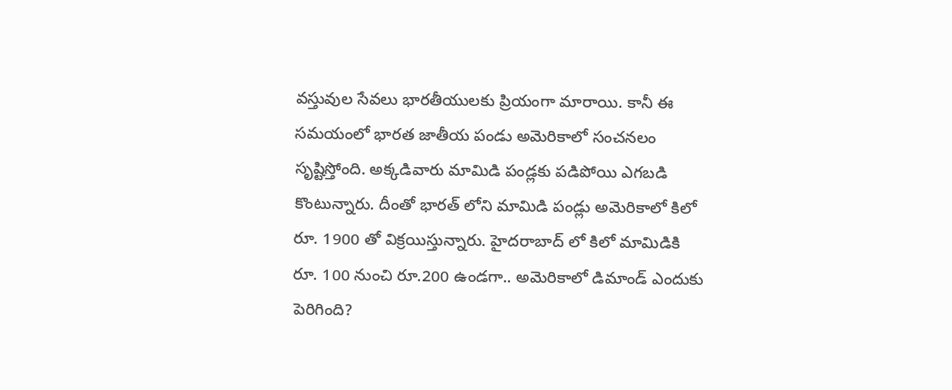వస్తువుల సేవలు భారతీయులకు ప్రియంగా మారాయి. కానీ ఈ సమయంలో భారత జాతీయ పండు అమెరికాలో సంచనలం సృష్టిస్తోంది. అక్కడివారు మామిడి పండ్లకు పడిపోయి ఎగబడి కొంటున్నారు. దీంతో భారత్ లోని మామిడి పండ్లు అమెరికాలో కిలో రూ. 1900 తో విక్రయిస్తున్నారు. హైదరాబాద్ లో కిలో మామిడికి రూ. 100 నుంచి రూ.200 ఉండగా.. అమెరికాలో డిమాండ్ ఎందుకు పెరిగింది?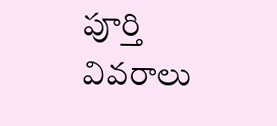పూర్తి వివరాలు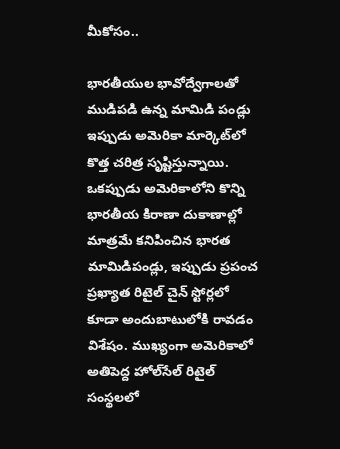మీకోసం..

భారతీయుల భావోద్వేగాలతో ముడిపడి ఉన్న మామిడి పండ్లు ఇప్పుడు అమెరికా మార్కెట్‌లో కొత్త చరిత్ర సృష్టిస్తున్నాయి. ఒకప్పుడు అమెరికాలోని కొన్ని భారతీయ కిరాణా దుకాణాల్లో మాత్రమే కనిపించిన భారత మామిడిపండ్లు, ఇప్పుడు ప్రపంచ ప్రఖ్యాత రిటైల్ చైన్ స్టోర్లలో కూడా అందుబాటులోకి రావడం విశేషం. ముఖ్యంగా అమెరికాలో అతిపెద్ద హోల్‌సేల్ రిటైల్ సంస్థలలో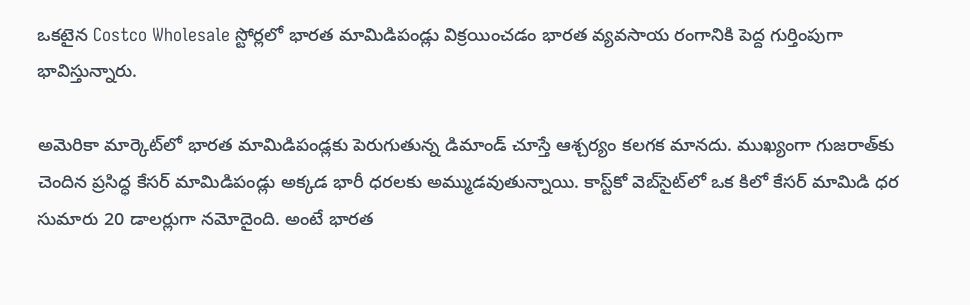ఒకటైన Costco Wholesale స్టోర్లలో భారత మామిడిపండ్లు విక్రయించడం భారత వ్యవసాయ రంగానికి పెద్ద గుర్తింపుగా భావిస్తున్నారు.

అమెరికా మార్కెట్‌లో భారత మామిడిపండ్లకు పెరుగుతున్న డిమాండ్ చూస్తే ఆశ్చర్యం కలగక మానదు. ముఖ్యంగా గుజరాత్‌కు చెందిన ప్రసిద్ధ కేసర్ మామిడిపండ్లు అక్కడ భారీ ధరలకు అమ్ముడవుతున్నాయి. కాస్ట్‌కో వెబ్‌సైట్‌లో ఒక కిలో కేసర్ మామిడి ధర సుమారు 20 డాలర్లుగా నమోదైంది. అంటే భారత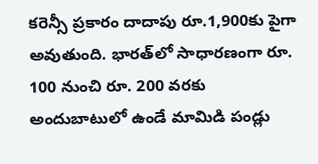కరెన్సీ ప్రకారం దాదాపు రూ.1,900కు పైగా అవుతుంది. భారత్‌లో సాధారణంగా రూ. 100 నుంచి రూ. 200 వరకు అందుబాటులో ఉండే మామిడి పండ్లు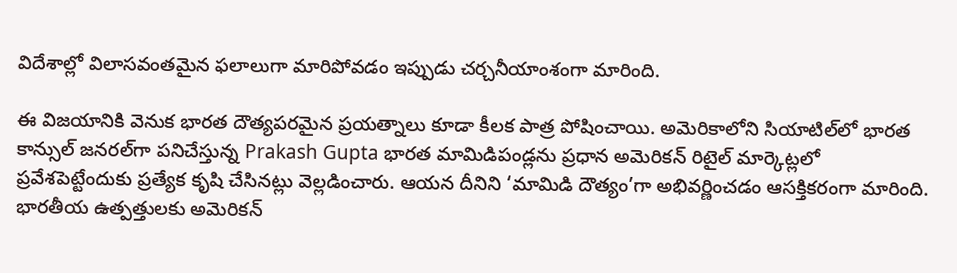విదేశాల్లో విలాసవంతమైన ఫలాలుగా మారిపోవడం ఇప్పుడు చర్చనీయాంశంగా మారింది.

ఈ విజయానికి వెనుక భారత దౌత్యపరమైన ప్రయత్నాలు కూడా కీలక పాత్ర పోషించాయి. అమెరికాలోని సియాటిల్‌లో భారత కాన్సుల్ జనరల్‌గా పనిచేస్తున్న Prakash Gupta భారత మామిడిపండ్లను ప్రధాన అమెరికన్ రిటైల్ మార్కెట్లలో ప్రవేశపెట్టేందుకు ప్రత్యేక కృషి చేసినట్లు వెల్లడించారు. ఆయన దీనిని ‘మామిడి దౌత్యం’గా అభివర్ణించడం ఆసక్తికరంగా మారింది. భారతీయ ఉత్పత్తులకు అమెరికన్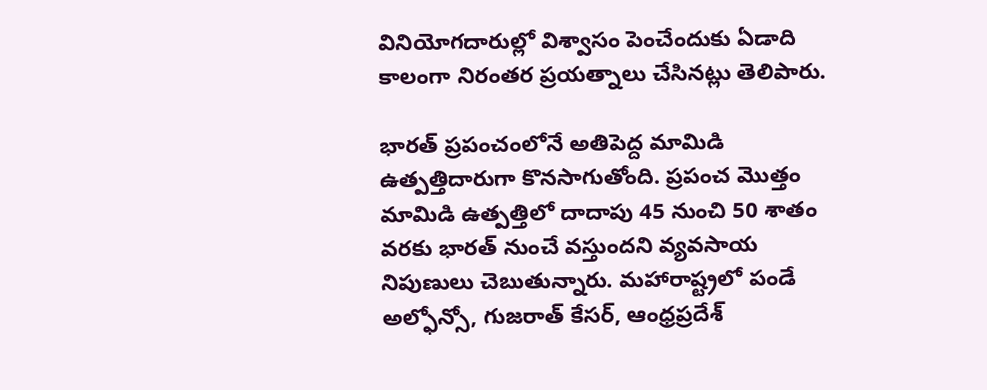వినియోగదారుల్లో విశ్వాసం పెంచేందుకు ఏడాది కాలంగా నిరంతర ప్రయత్నాలు చేసినట్లు తెలిపారు.

భారత్ ప్రపంచంలోనే అతిపెద్ద మామిడి ఉత్పత్తిదారుగా కొనసాగుతోంది. ప్రపంచ మొత్తం మామిడి ఉత్పత్తిలో దాదాపు 45 నుంచి 50 శాతం వరకు భారత్ నుంచే వస్తుందని వ్యవసాయ నిపుణులు చెబుతున్నారు. మహారాష్ట్రలో పండే అల్ఫోన్సో, గుజరాత్ కేసర్, ఆంధ్రప్రదేశ్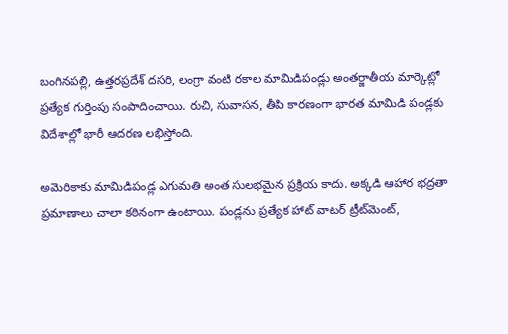బంగినపల్లి, ఉత్తరప్రదేశ్ దసరి, లంగ్రా వంటి రకాల మామిడిపండ్లు అంతర్జాతీయ మార్కెట్లో ప్రత్యేక గుర్తింపు సంపాదించాయి. రుచి, సువాసన, తీపి కారణంగా భారత మామిడి పండ్లకు విదేశాల్లో భారీ ఆదరణ లభిస్తోంది.

అమెరికాకు మామిడిపండ్ల ఎగుమతి అంత సులభమైన ప్రక్రియ కాదు. అక్కడి ఆహార భద్రతా ప్రమాణాలు చాలా కఠినంగా ఉంటాయి. పండ్లను ప్రత్యేక హాట్ వాటర్ ట్రీట్‌మెంట్,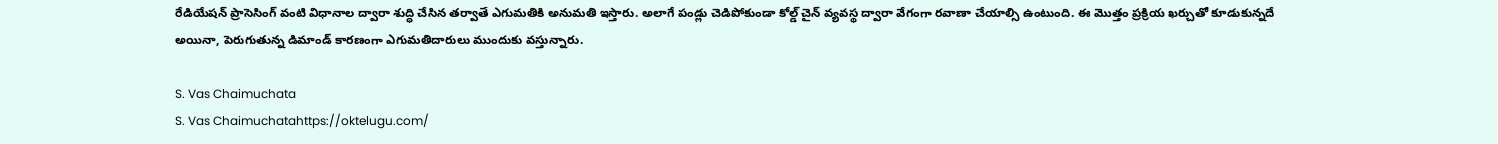రేడియేషన్ ప్రాసెసింగ్ వంటి విధానాల ద్వారా శుద్ధి చేసిన తర్వాతే ఎగుమతికి అనుమతి ఇస్తారు. అలాగే పండ్లు చెడిపోకుండా కోల్డ్ చైన్ వ్యవస్థ ద్వారా వేగంగా రవాణా చేయాల్సి ఉంటుంది. ఈ మొత్తం ప్రక్రియ ఖర్చుతో కూడుకున్నదే అయినా, పెరుగుతున్న డిమాండ్ కారణంగా ఎగుమతిదారులు ముందుకు వస్తున్నారు.

S. Vas Chaimuchata
S. Vas Chaimuchatahttps://oktelugu.com/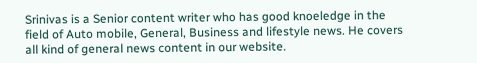Srinivas is a Senior content writer who has good knoeledge in the field of Auto mobile, General, Business and lifestyle news. He covers all kind of general news content in our website.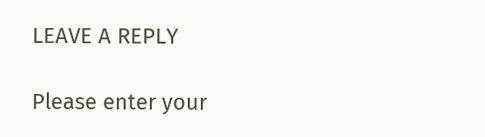LEAVE A REPLY

Please enter your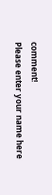comment!
Please enter your name here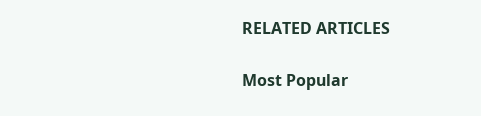RELATED ARTICLES

Most Popular